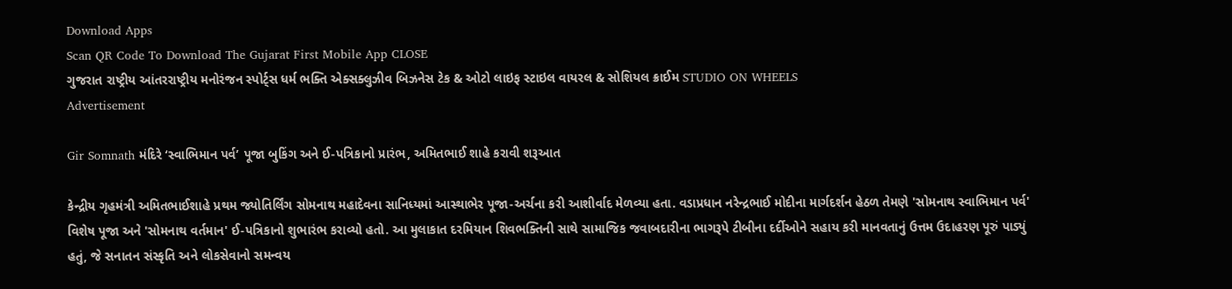Download Apps
Scan QR Code To Download The Gujarat First Mobile App CLOSE
ગુજરાત રાષ્ટ્રીય આંતરરાષ્ટ્રીય મનોરંજન સ્પોર્ટ્સ ધર્મ ભક્તિ એક્સક્લુઝીવ બિઝનેસ ટેક & ઓટો લાઇફ સ્ટાઇલ વાયરલ & સોશિયલ ક્રાઈમ STUDIO ON WHEELS
Advertisement

Gir Somnath મંદિરે ‘સ્વાભિમાન પર્વ’ પૂજા બુકિંગ અને ઈ-પત્રિકાનો પ્રારંભ, અમિતભાઈ શાહે કરાવી શરૂઆત

કેન્દ્રીય ગૃહમંત્રી અમિતભાઈશાહે પ્રથમ જ્યોતિર્લિંગ સોમનાથ મહાદેવના સાનિધ્યમાં આસ્થાભેર પૂજા-અર્ચના કરી આશીર્વાદ મેળવ્યા હતા. વડાપ્રધાન નરેન્દ્રભાઈ મોદીના માર્ગદર્શન હેઠળ તેમણે 'સોમનાથ સ્વાભિમાન પર્વ' વિશેષ પૂજા અને 'સોમનાથ વર્તમાન' ઈ-પત્રિકાનો શુભારંભ કરાવ્યો હતો. આ મુલાકાત દરમિયાન શિવભક્તિની સાથે સામાજિક જવાબદારીના ભાગરૂપે ટીબીના દર્દીઓને સહાય કરી માનવતાનું ઉત્તમ ઉદાહરણ પૂરું પાડ્યું હતું, જે સનાતન સંસ્કૃતિ અને લોકસેવાનો સમન્વય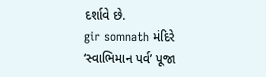દર્શાવે છે.
gir somnath મંદિરે ‘સ્વાભિમાન પર્વ’ પૂજા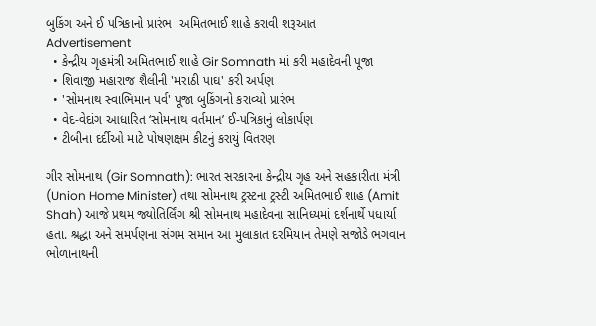બુકિંગ અને ઈ પત્રિકાનો પ્રારંભ  અમિતભાઈ શાહે કરાવી શરૂઆત
Advertisement
  • કેન્દ્રીય ગૃહમંત્રી અમિતભાઈ શાહે Gir Somnath માં કરી મહાદેવની પૂજા
  • શિવાજી મહારાજ શૈલીની 'મરાઠી પાઘ' કરી અર્પણ
  • 'સોમનાથ સ્વાભિમાન પર્વ' પૂજા બુકિંગનો કરાવ્યો પ્રારંભ
  • વેદ-વેદાંગ આધારિત ‘સોમનાથ વર્તમાન’ ઈ-પત્રિકાનું લોકાર્પણ
  • ટીબીના દર્દીઓ માટે પોષણક્ષમ કીટનું કરાયું વિતરણ

ગીર સોમનાથ (Gir Somnath): ભારત સરકારના કેન્દ્રીય ગૃહ અને સહકારીતા મંત્રી (Union Home Minister) તથા સોમનાથ ટ્રસ્ટના ટ્રસ્ટી અમિતભાઈ શાહ (Amit Shah) આજે પ્રથમ જ્યોતિર્લિંગ શ્રી સોમનાથ મહાદેવના સાનિધ્યમાં દર્શનાર્થે પધાર્યા હતા. શ્રદ્ધા અને સમર્પણના સંગમ સમાન આ મુલાકાત દરમિયાન તેમણે સજોડે ભગવાન ભોળાનાથની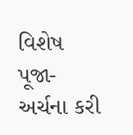વિશેષ પૂજા-અર્ચના કરી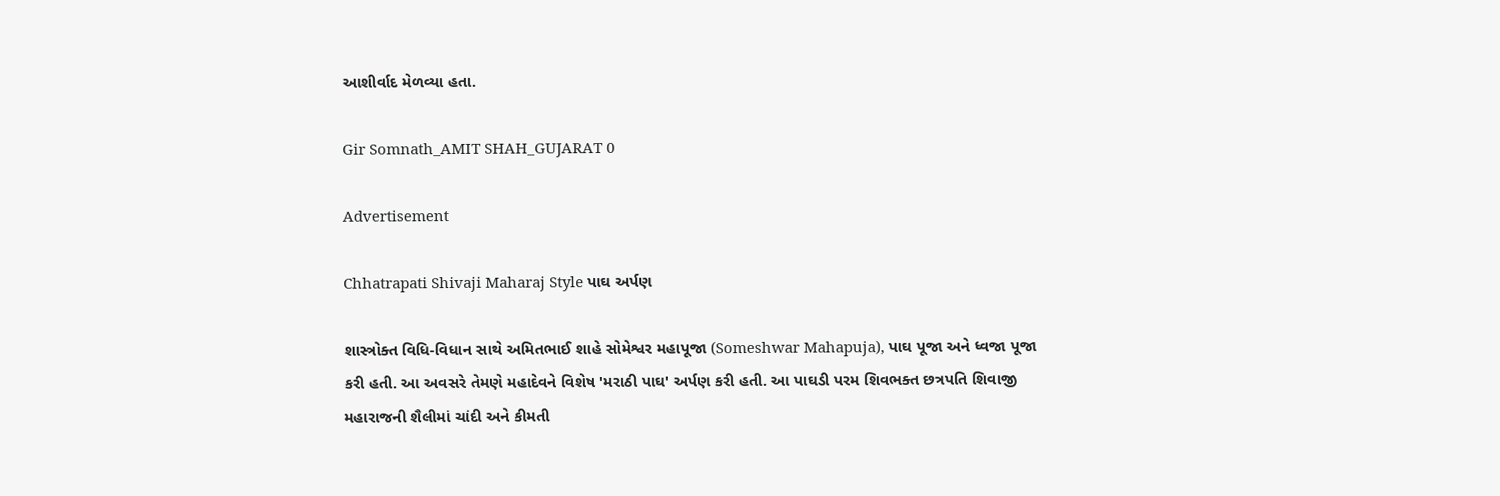આશીર્વાદ મેળવ્યા હતા.

Gir Somnath_AMIT SHAH_GUJARAT 0

Advertisement

Chhatrapati Shivaji Maharaj Style પાઘ અર્પણ

શાસ્ત્રોક્ત વિધિ-વિધાન સાથે અમિતભાઈ શાહે સોમેશ્વર મહાપૂજા (Someshwar Mahapuja), પાઘ પૂજા અને ધ્વજા પૂજા કરી હતી. આ અવસરે તેમણે મહાદેવને વિશેષ 'મરાઠી પાઘ' અર્પણ કરી હતી. આ પાઘડી પરમ શિવભક્ત છત્રપતિ શિવાજી મહારાજની શૈલીમાં ચાંદી અને કીમતી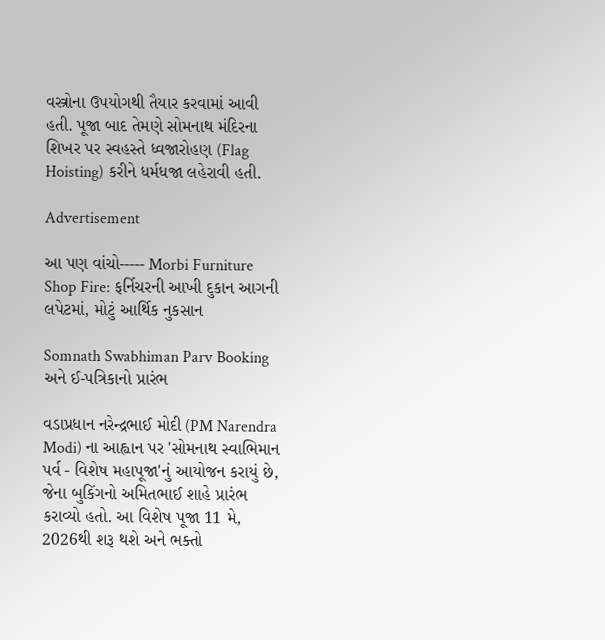વસ્ત્રોના ઉપયોગથી તૈયાર કરવામાં આવી હતી. પૂજા બાદ તેમણે સોમનાથ મંદિરના શિખર પર સ્વહસ્તે ધ્વજારોહણ (Flag Hoisting) કરીને ધર્મધજા લહેરાવી હતી.

Advertisement

આ પણ વાંચો----- Morbi Furniture Shop Fire: ફર્નિચરની આખી દુકાન આગની લપેટમાં, મોટું આર્થિક નુકસાન

Somnath Swabhiman Parv Booking અને ઈ-પત્રિકાનો પ્રારંભ

વડાપ્રધાન નરેન્દ્રભાઈ મોદી (PM Narendra Modi) ના આહ્વાન પર 'સોમનાથ સ્વાભિમાન પર્વ - વિશેષ મહાપૂજા'નું આયોજન કરાયું છે, જેના બુકિંગનો અમિતભાઈ શાહે પ્રારંભ કરાવ્યો હતો. આ વિશેષ પૂજા 11 મે, 2026થી શરૂ થશે અને ભક્તો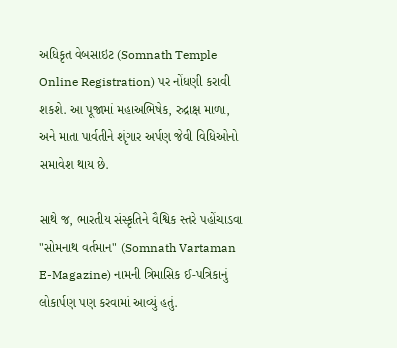અધિકૃત વેબસાઇટ (Somnath Temple Online Registration) પર નોંધણી કરાવી શકશે. આ પૂજામાં મહાઅભિષેક, રુદ્રાક્ષ માળા, અને માતા પાર્વતીને શૃંગાર અર્પણ જેવી વિધિઓનો સમાવેશ થાય છે.

સાથે જ, ભારતીય સંસ્કૃતિને વૈશ્વિક સ્તરે પહોંચાડવા "સોમનાથ વર્તમાન" (Somnath Vartaman E-Magazine) નામની ત્રિમાસિક ઈ-પત્રિકાનું લોકાર્પણ પણ કરવામાં આવ્યું હતું.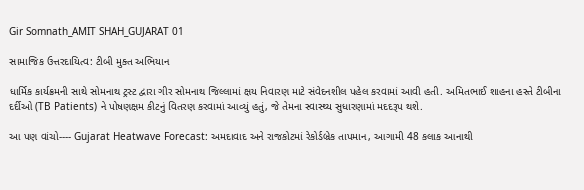Gir Somnath_AMIT SHAH_GUJARAT 01

સામાજિક ઉત્તરદાયિત્વ: ટીબી મુક્ત અભિયાન

ધાર્મિક કાર્યક્રમની સાથે સોમનાથ ટ્રસ્ટ દ્વારા ગીર સોમનાથ જિલ્લામાં ક્ષય નિવારણ માટે સંવેદનશીલ પહેલ કરવામાં આવી હતી. અમિતભાઈ શાહના હસ્તે ટીબીના દર્દીઓ (TB Patients) ને પોષણક્ષમ કીટનું વિતરણ કરવામાં આવ્યું હતું, જે તેમના સ્વાસ્થ્ય સુધારણામાં મદદરૂપ થશે.

આ પણ વાંચો---- Gujarat Heatwave Forecast: અમદાવાદ અને રાજકોટમાં રેકોર્ડબ્રેક તાપમાન, આગામી 48 કલાક આનાથી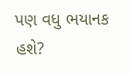પણ વધુ ભયાનક હશે?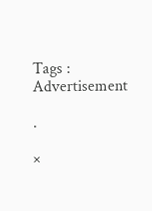Tags :
Advertisement

.

×